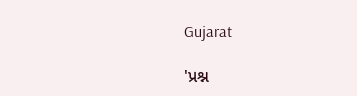Gujarat

'પ્રશ્ન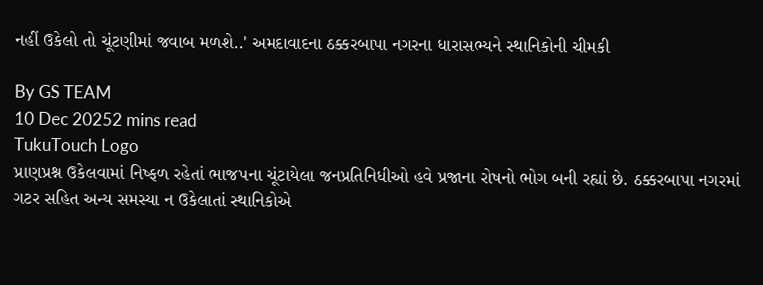નહીં ઉકેલો તો ચૂંટણીમાં જવાબ મળશે..' અમદાવાદના ઠક્કરબાપા નગરના ધારાસભ્યને સ્થાનિકોની ચીમકી

By GS TEAM
10 Dec 20252 mins read
TukuTouch Logo
પ્રાણપ્રશ્ન ઉકેલવામાં નિષ્ફળ રહેતાં ભાજપના ચૂંટાયેલા જનપ્રતિનિધીઓ હવે પ્રજાના રોષનો ભોગ બની રહ્યાં છે. ઠક્કરબાપા નગરમાં ગટર સહિત અન્ય સમસ્યા ન ઉકેલાતાં સ્થાનિકોએ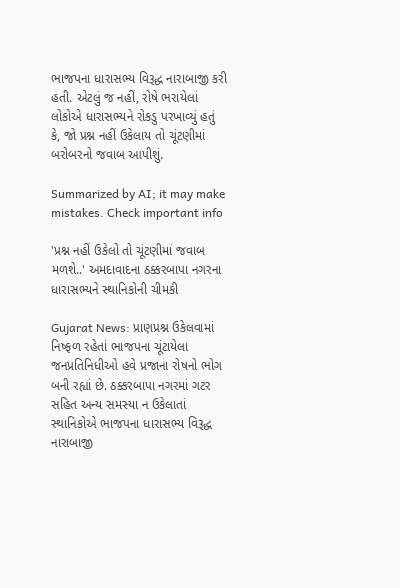ભાજપના ધારાસભ્ય વિરૂદ્ધ નારાબાજી કરી હતી. એટલું જ નહીં, રોષે ભરાયેલાં લોકોએ ધારાસભ્યને રોકડુ પરખાવ્યું હતું કે, જો પ્રશ્ન નહીં ઉકેલાય તો ચૂંટણીમાં બરોબરનો જવાબ આપીશું.

Summarized by AI; it may make mistakes. Check important info

'પ્રશ્ન નહીં ઉકેલો તો ચૂંટણીમાં જવાબ મળશે..' અમદાવાદના ઠક્કરબાપા નગરના ધારાસભ્યને સ્થાનિકોની ચીમકી

Gujarat News: પ્રાણપ્રશ્ન ઉકેલવામાં  નિષ્ફળ રહેતાં ભાજપના ચૂંટાયેલા જનપ્રતિનિધીઓ હવે પ્રજાના રોષનો ભોગ બની રહ્યાં છે. ઠક્કરબાપા નગરમાં ગટર સહિત અન્ય સમસ્યા ન ઉકેલાતાં સ્થાનિકોએ ભાજપના ધારાસભ્ય વિરૂદ્ધ નારાબાજી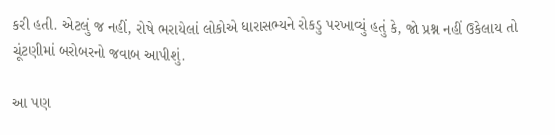કરી હતી. એટલું જ નહીં, રોષે ભરાયેલાં લોકોએ ધારાસભ્યને રોકડુ પરખાવ્યું હતું કે, જો પ્રશ્ન નહીં ઉકેલાય તો ચૂંટણીમાં બરોબરનો જવાબ આપીશું.

આ પણ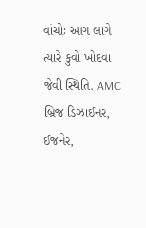વાંચોઃ આગ લાગે ત્યારે કુવો ખોદવા જેવી સ્થિતિ. AMC બ્રિજ ડિઝાઈનર, ઈજનેર,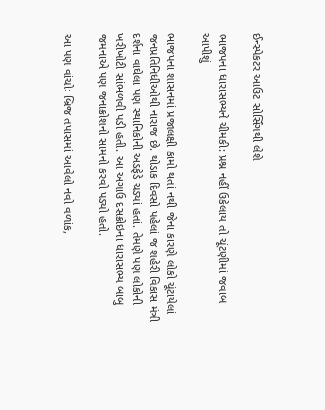ઈન્સ્પેકટર આઉટ સોર્સિંગથી લેશે

ભાજપના ધારાસભ્યને ચીમકી: પ્રશ્ન નહીં ઉકેલાય તો ચૂંટણીમાં જવાબ આપીશું

ભાજપના શાસનમાં પ્રજાલક્ષી કામો થતાં નથી જેના કારણે લોકો ચૂંટાયેલાં જનપ્રતિનિધીઓથી નારાજ છે. થોડાક દિવસો પહેલાં જ શહેરી વિકાસ મંત્રી દર્શના વાઘેલા પણ સ્થાનિકોની અડફેડે ચડ્યાં હતાં. તેમણે પણ લોકોની ખરીખોટી સાંભળવી પડી હતી. આ અગાઉ દસક્રોઇના ધારાસભ્ય બાબુ જમનાએ પણ જનાક્રોશનો સામનો કરવો પડ્યો હતો.

આ પણ વાંચોઃ બ્રિજ તપાસમાં આવેલો નવો વળાંક,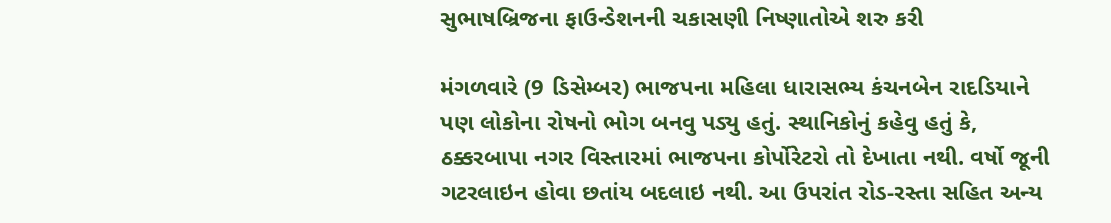સુભાષબ્રિજના ફાઉન્ડેશનની ચકાસણી નિષ્ણાતોએ શરુ કરી

મંગળવારે (9 ડિસેમ્બર) ભાજપના મહિલા ધારાસભ્ય કંચનબેન રાદડિયાને પણ લોકોના રોષનો ભોગ બનવુ પડ્યુ હતું. સ્થાનિકોનું કહેવુ હતું કે, ઠક્કરબાપા નગર વિસ્તારમાં ભાજપના કોર્પોરેટરો તો દેખાતા નથી. વર્ષો જૂની ગટરલાઇન હોવા છતાંય બદલાઇ નથી. આ ઉપરાંત રોડ-રસ્તા સહિત અન્ય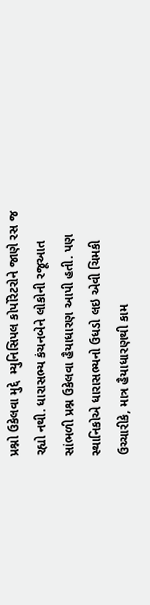પ્રશ્નો ઉકેલવા મુદ્દે  મ્યુનિસિપલ કોર્પોરેટરોને જાણે રસ જ રહ્યો નથી. ધારાસભ્ય કંચનબેને લોકોની રજૂઆત સાંભળી પ્રશ્ન ઉકેલવા હૈયાધારણ આપી હતી. પણ સ્થાનિકોએ ધારાસભ્યનો ઉધડો લઇ એવી ચિમકી ઉચ્ચારીકે, માત્ર હૈયાધારણથી કામ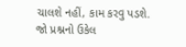ચાલશે નહીં, કામ કરવુ પડશે. જો પ્રશ્નનો ઉકેલ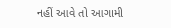નહીં આવે તો આગામી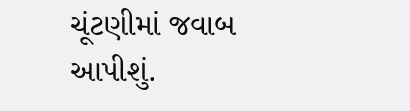ચૂંટણીમાં જવાબ આપીશું.